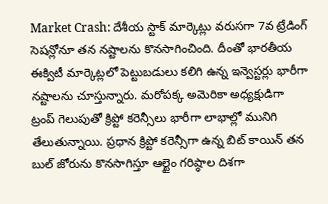Market Crash: దేశీయ స్టాక్ మార్కెట్లు వరుసగా 7వ ట్రేడింగ్ సెషన్లోనూ తన నష్టాలను కొనసాగించింది. దీంతో భారతీయ ఈక్విటీ మార్కెట్లలో పెట్టుబడులు కలిగి ఉన్న ఇన్వెస్టర్లు భారీగా నష్టాలను చూస్తున్నారు. మరోపక్క అమెరికా అధ్యక్షుడిగా ట్రంప్ గెలుపుతో క్రిప్టో కరెన్సీలు భారీగా లాభాల్లో మునిగి తేలుతున్నాయి. ప్రధాన క్రిప్టో కరెన్సీగా ఉన్న బిట్ కాయిన్ తన బుల్ జోరును కొనసాగిస్తూ ఆల్టైం గరిష్ఠాల దిశగా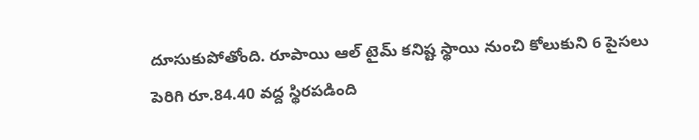దూసుకుపోతోంది. రూపాయి ఆల్ టైమ్ కనిష్ట స్థాయి నుంచి కోలుకుని 6 పైసలు పెరిగి రూ.84.40 వద్ద స్థిరపడింది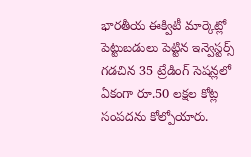భారతీయ ఈక్విటీ మార్కెట్లో పెట్టుబడులు పెట్టిన ఇన్వెస్టర్స్ గడచిన 35 ట్రేడింగ్ సెషన్లలో ఏకంగా రూ.50 లక్షల కోట్ల సంపదను కోల్పోయారు.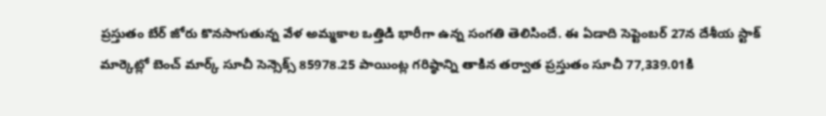ప్రస్తుతం బేర్ జోరు కొనసాగుతున్న వేళ అమ్మకాల ఒత్తిడి భారీగా ఉన్న సంగతి తెలిసిందే. ఈ ఏడాది సెప్టెంబర్ 27న దేశీయ స్టాక్ మార్కెట్లో బెంచ్ మార్క్ సూచీ సెన్సెక్స్ 85978.25 పాయింట్ల గరిష్ఠాన్ని తాకిన తర్వాత ప్రస్తుతం సూచీ 77,339.01కి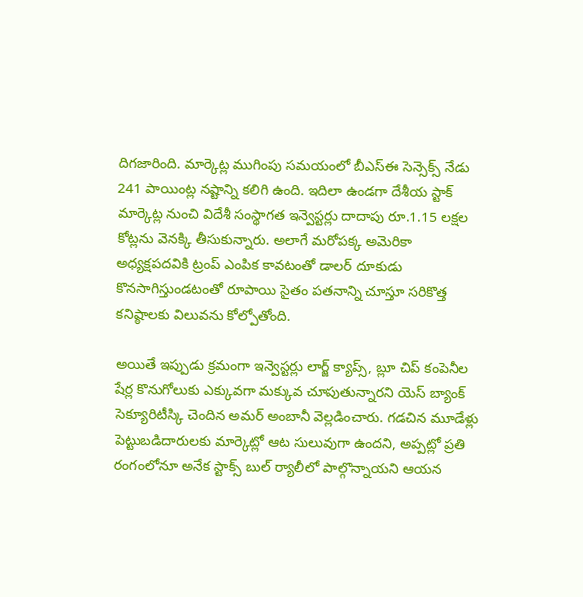దిగజారింది. మార్కెట్ల ముగింపు సమయంలో బీఎస్ఈ సెన్సెక్స్ నేడు 241 పాయింట్ల నష్టాన్ని కలిగి ఉంది. ఇదిలా ఉండగా దేశీయ స్టాక్ మార్కెట్ల నుంచి విదేశీ సంస్థాగత ఇన్వెస్టర్లు దాదాపు రూ.1.15 లక్షల కోట్లను వెనక్కి తీసుకున్నారు. అలాగే మరోపక్క అమెరికా అధ్యక్షపదవికి ట్రంప్ ఎంపిక కావటంతో డాలర్ దూకుడు కొనసాగిస్తుండటంతో రూపాయి సైతం పతనాన్ని చూస్తూ సరికొత్త కనిష్ఠాలకు విలువను కోల్పోతోంది.

అయితే ఇప్పుడు క్రమంగా ఇన్వెస్టర్లు లార్జ్ క్యాప్స్, బ్లూ చిప్ కంపెనీల షేర్ల కొనుగోలుకు ఎక్కువగా మక్కువ చూపుతున్నారని యెస్ బ్యాంక్ సెక్యూరిటీస్కి చెందిన అమర్ అంబానీ వెల్లడించారు. గడచిన మూడేళ్లు పెట్టుబడిదారులకు మార్కెట్లో ఆట సులువుగా ఉందని, అప్పట్లో ప్రతి రంగంలోనూ అనేక స్టాక్స్ బుల్ ర్యాలీలో పాల్గొన్నాయని ఆయన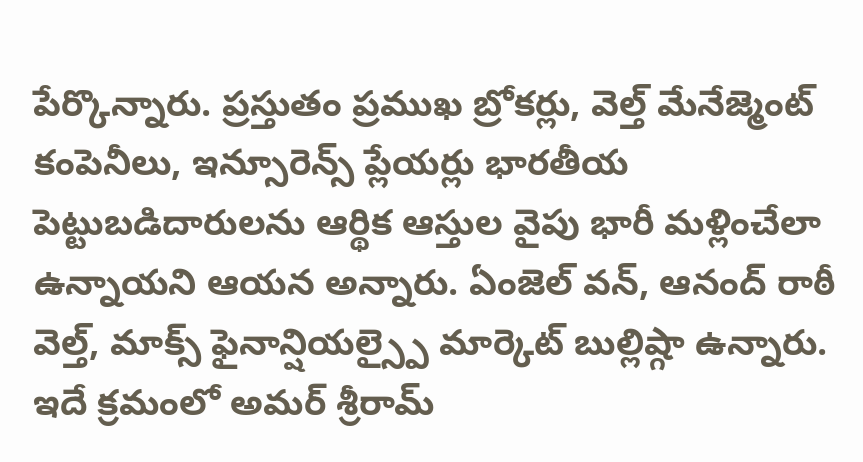పేర్కొన్నారు. ప్రస్తుతం ప్రముఖ బ్రోకర్లు, వెల్త్ మేనేజ్మెంట్ కంపెనీలు, ఇన్సూరెన్స్ ప్లేయర్లు భారతీయ పెట్టుబడిదారులను ఆర్థిక ఆస్తుల వైపు భారీ మళ్లించేలా ఉన్నాయని ఆయన అన్నారు. ఏంజెల్ వన్, ఆనంద్ రాఠీ వెల్త్, మాక్స్ ఫైనాన్షియల్స్పై మార్కెట్ బుల్లిష్గా ఉన్నారు. ఇదే క్రమంలో అమర్ శ్రీరామ్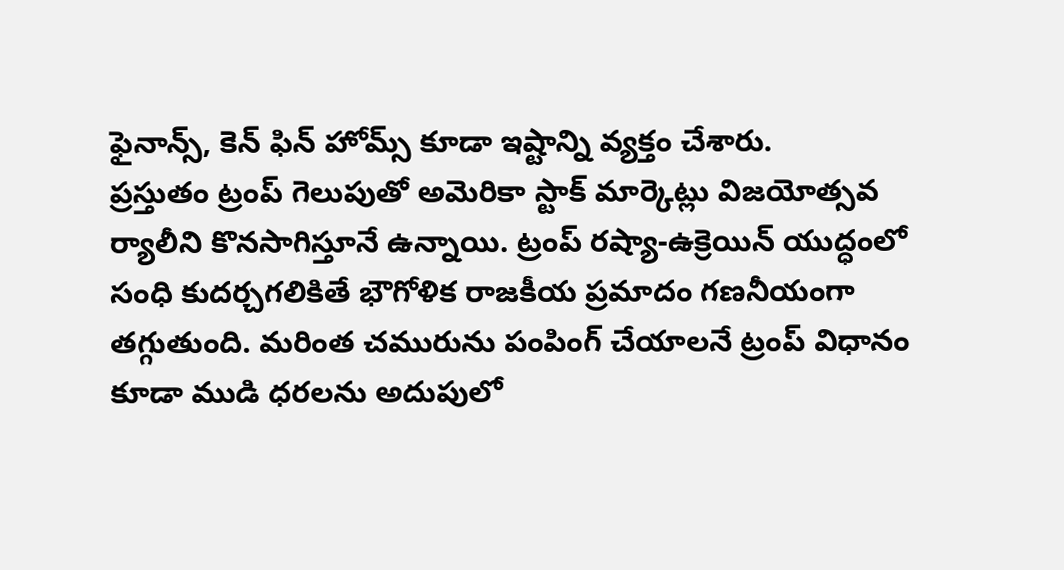ఫైనాన్స్, కెన్ ఫిన్ హోమ్స్ కూడా ఇష్టాన్ని వ్యక్తం చేశారు.
ప్రస్తుతం ట్రంప్ గెలుపుతో అమెరికా స్టాక్ మార్కెట్లు విజయోత్సవ ర్యాలీని కొనసాగిస్తూనే ఉన్నాయి. ట్రంప్ రష్యా-ఉక్రెయిన్ యుద్ధంలో సంధి కుదర్చగలికితే భౌగోళిక రాజకీయ ప్రమాదం గణనీయంగా తగ్గుతుంది. మరింత చమురును పంపింగ్ చేయాలనే ట్రంప్ విధానం కూడా ముడి ధరలను అదుపులో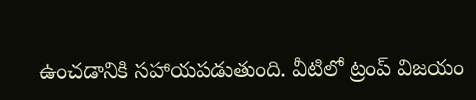ఉంచడానికి సహాయపడుతుంది. వీటిలో ట్రంప్ విజయం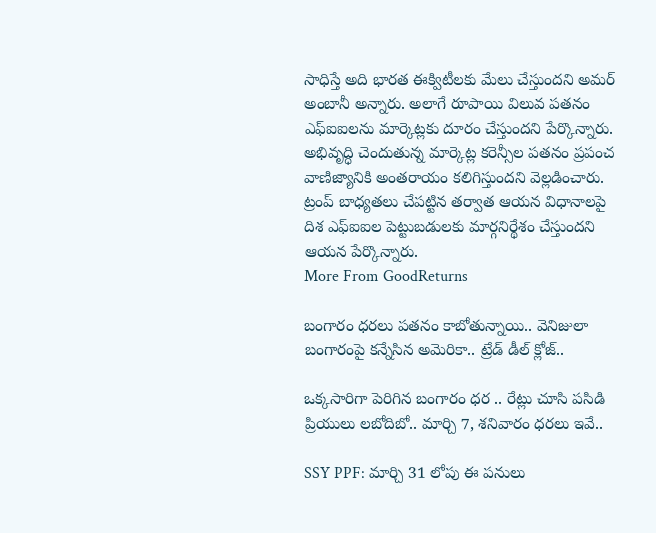సాధిస్తే అది భారత ఈక్విటీలకు మేలు చేస్తుందని అమర్ అంబానీ అన్నారు. అలాగే రూపాయి విలువ పతనం ఎఫ్ఐఐలను మార్కెట్లకు దూరం చేస్తుందని పేర్కొన్నారు. అభివృద్ధి చెందుతున్న మార్కెట్ల కరెన్సీల పతనం ప్రపంచ వాణిజ్యానికి అంతరాయం కలిగిస్తుందని వెల్లడించారు. ట్రంప్ బాధ్యతలు చేపట్టిన తర్వాత ఆయన విధానాలపై దిశ ఎఫ్ఐఐల పెట్టుబడులకు మార్గనిర్థేశం చేస్తుందని ఆయన పేర్కొన్నారు.
More From GoodReturns

బంగారం ధరలు పతనం కాబోతున్నాయి.. వెనిజులా బంగారంపై కన్నేసిన అమెరికా.. ట్రేడ్ డీల్ క్లోజ్..

ఒక్కసారిగా పెరిగిన బంగారం ధర .. రేట్లు చూసి పసిడి ప్రియులు లబోదిబో.. మార్చి 7, శనివారం ధరలు ఇవే..

SSY PPF: మార్చి 31 లోపు ఈ పనులు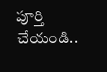పూర్తి చేయండి..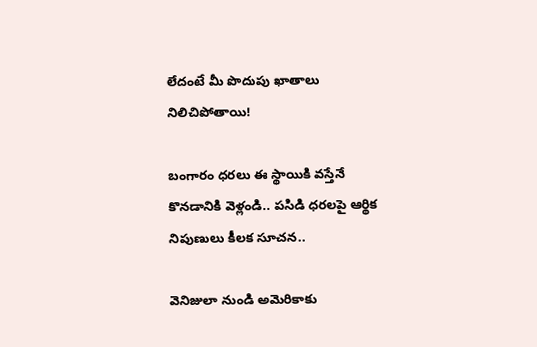లేదంటే మీ పొదుపు ఖాతాలు నిలిచిపోతాయి!

బంగారం ధరలు ఈ స్థాయికి వస్తేనే కొనడానికి వెళ్లండి.. పసిడి ధరలపై ఆర్థిక నిపుణులు కీలక సూచన..

వెనిజులా నుండి అమెరికాకు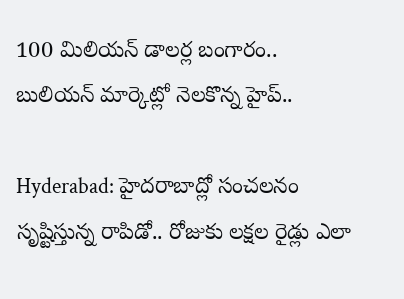100 మిలియన్ డాలర్ల బంగారం.. బులియన్ మార్కెట్లో నెలకొన్న హైప్..

Hyderabad: హైదరాబాద్లో సంచలనం సృష్టిస్తున్న రాపిడో.. రోజుకు లక్షల రైడ్లు ఎలా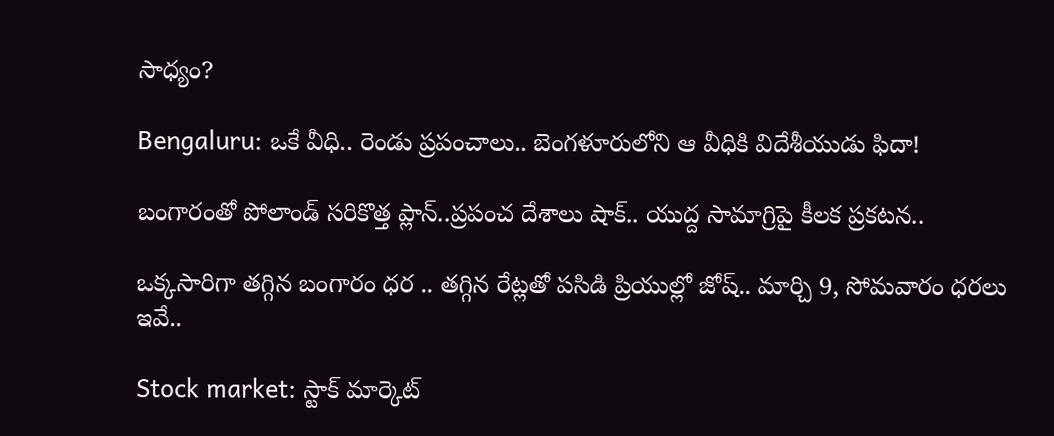సాధ్యం?

Bengaluru: ఒకే వీధి.. రెండు ప్రపంచాలు.. బెంగళూరులోని ఆ వీధికి విదేశీయుడు ఫిదా!

బంగారంతో పోలాండ్ సరికొత్త ప్లాన్..ప్రపంచ దేశాలు షాక్.. యుద్ద సామాగ్రిపై కీలక ప్రకటన..

ఒక్కసారిగా తగ్గిన బంగారం ధర .. తగ్గిన రేట్లతో పసిడి ప్రియుల్లో జోష్.. మార్చి 9, సోమవారం ధరలు ఇవే..

Stock market: స్టాక్ మార్కెట్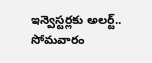ఇన్వెస్టర్లకు అలర్ట్.. సోమవారం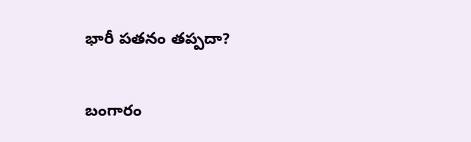భారీ పతనం తప్పదా?

బంగారం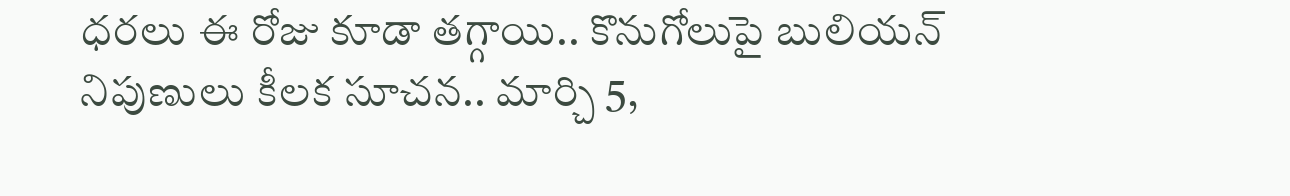ధరలు ఈ రోజు కూడా తగ్గాయి.. కొనుగోలుపై బులియన్ నిపుణులు కీలక సూచన.. మార్చి 5,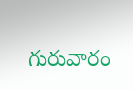గురువారం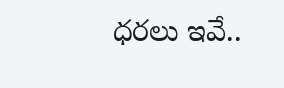ధరలు ఇవే..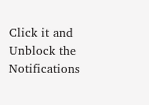Click it and Unblock the Notifications